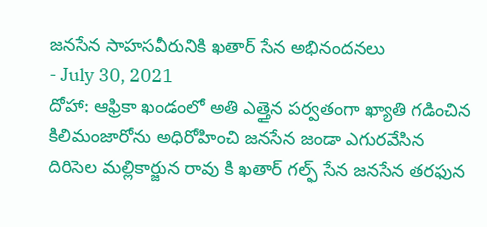జనసేన సాహసవీరునికి ఖతార్ సేన అభినందనలు
- July 30, 2021
దోహా: ఆఫ్రికా ఖండంలో అతి ఎత్తైన పర్వతంగా ఖ్యాతి గడించిన కిలిమంజారోను అధిరోహించి జనసేన జండా ఎగురవేసిన దిరిసెల మల్లికార్జున రావు కి ఖతార్ గల్ఫ్ సేన జనసేన తరఫున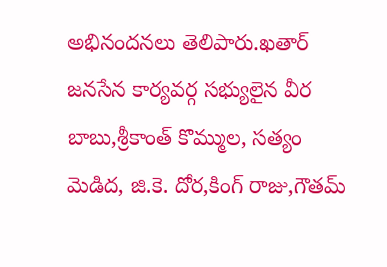అభినందనలు తెలిపారు.ఖతార్ జనసేన కార్యవర్గ సభ్యులైన వీర బాబు,శ్రీకాంత్ కొమ్ముల, సత్యం మెడిద, జి.కె. దోర,కింగ్ రాజు,గౌతమ్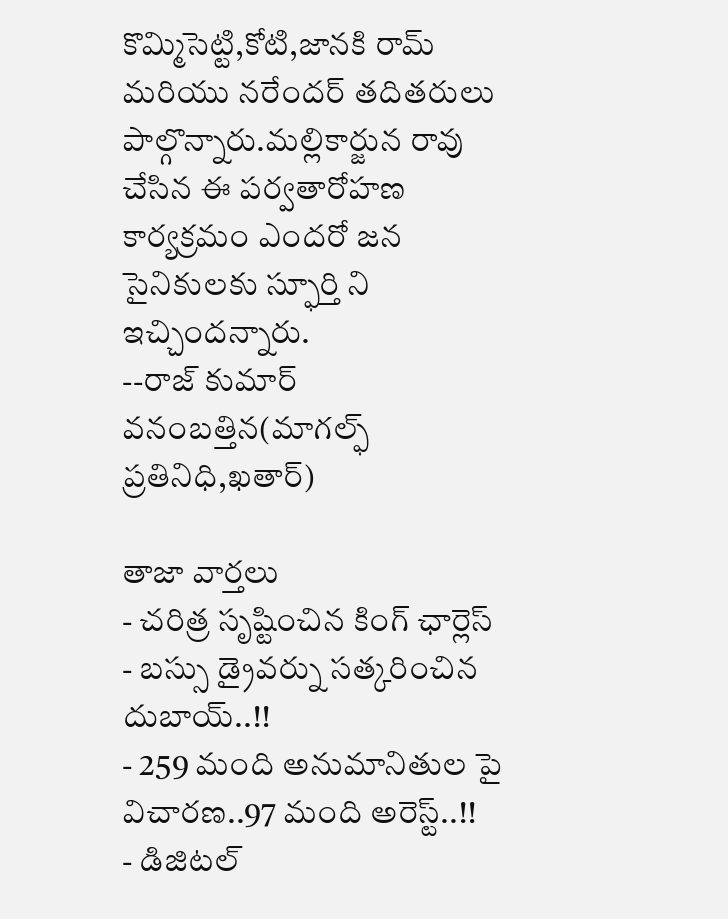కొమ్మిసెట్టి,కోటి,జానకి రామ్ మరియు నరేందర్ తదితరులు పాల్గొన్నారు.మల్లికార్జున రావు చేసిన ఈ పర్వతారోహణ కార్యక్రమం ఎందరో జన సైనికులకు స్ఫూర్తి ని ఇచ్చిందన్నారు.
--రాజ్ కుమార్ వనంబత్తిన(మాగల్ఫ్ ప్రతినిధి,ఖతార్)

తాజా వార్తలు
- చరిత్ర సృష్టించిన కింగ్ ఛార్లెస్
- బస్సు డ్రైవర్ను సత్కరించిన దుబాయ్..!!
- 259 మంది అనుమానితుల పై విచారణ..97 మంది అరెస్ట్..!!
- డిజిటల్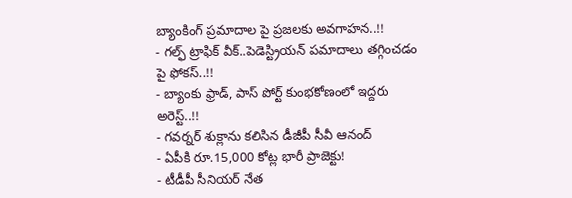బ్యాంకింగ్ ప్రమాదాల పై ప్రజలకు అవగాహన..!!
- గల్ఫ్ ట్రాఫిక్ వీక్..పెడెస్ట్రియన్ పమాదాలు తగ్గించడం పై ఫోకస్..!!
- బ్యాంకు ఫ్రాడ్, పాస్ పోర్ట్ కుంభకోణంలో ఇద్దరు అరెస్ట్..!!
- గవర్నర్ శుక్లాను కలిసిన డీజీపీ సీవీ ఆనంద్
- ఏపీకి రూ.15,000 కోట్ల భారీ ప్రాజెక్టు!
- టీడీపీ సీనియర్ నేత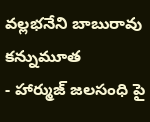వల్లభనేని బాబురావు కన్నుమూత
- హార్ముజ్ జలసంధి పై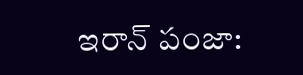ఇరాన్ పంజా: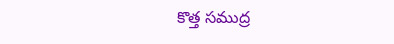కొత్త సముద్ర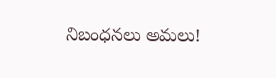నిబంధనలు అమలు!